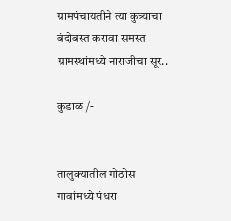ग्रामपंचायतीने त्या कुत्र्याचा बंदोबस्त करावा समस्त ग्रामस्थांमध्ये नाराजीचा सूर..

कुडाळ /-


तालुक्यातील गोठोस गावांमध्ये पंधरा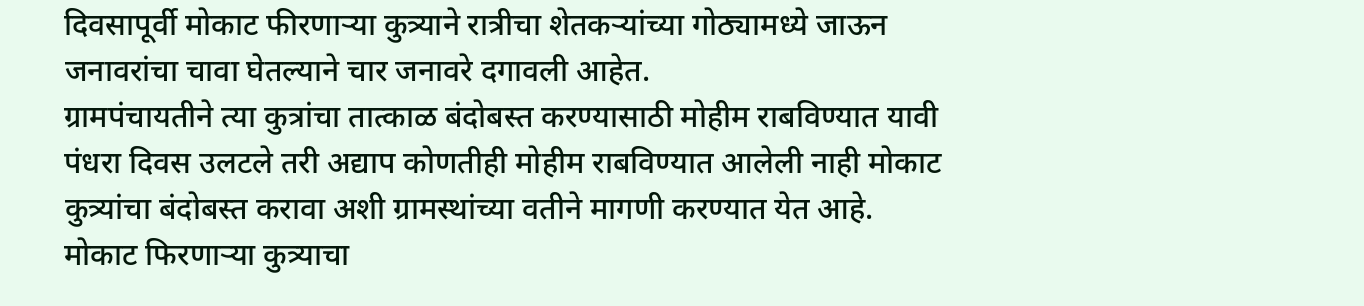दिवसापूर्वी मोकाट फीरणाऱ्या कुत्र्याने रात्रीचा शेतकऱ्यांच्या गोठ्यामध्ये जाऊन जनावरांचा चावा घेतल्याने चार जनावरे दगावली आहेत.
ग्रामपंचायतीने त्या कुत्रांचा तात्काळ बंदोबस्त करण्यासाठी मोहीम राबविण्यात यावी पंधरा दिवस उलटले तरी अद्याप कोणतीही मोहीम राबविण्यात आलेली नाही मोकाट कुत्र्यांचा बंदोबस्त करावा अशी ग्रामस्थांच्या वतीने मागणी करण्यात येत आहे.
मोकाट फिरणाऱ्या कुत्र्याचा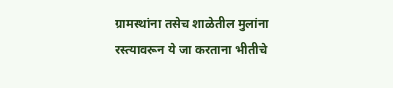ग्रामस्थांना तसेच शाळेतील मुलांना रस्त्यावरून ये जा करताना भीतीचे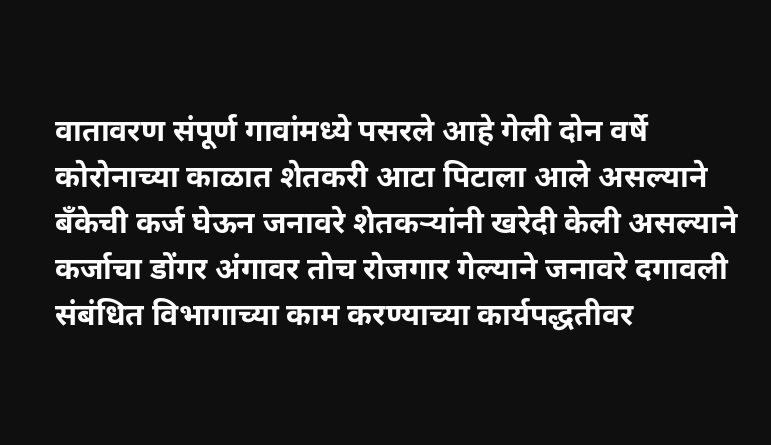वातावरण संपूर्ण गावांमध्ये पसरले आहे गेली दोन वर्षे कोरोनाच्या काळात शेतकरी आटा पिटाला आले असल्याने बँकेची कर्ज घेऊन जनावरे शेतकऱ्यांनी खरेदी केली असल्याने कर्जाचा डोंगर अंगावर तोच रोजगार गेल्याने जनावरे दगावली संबंधित विभागाच्या काम करण्याच्या कार्यपद्धतीवर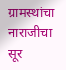ग्रामस्थांचा नाराजीचा सूर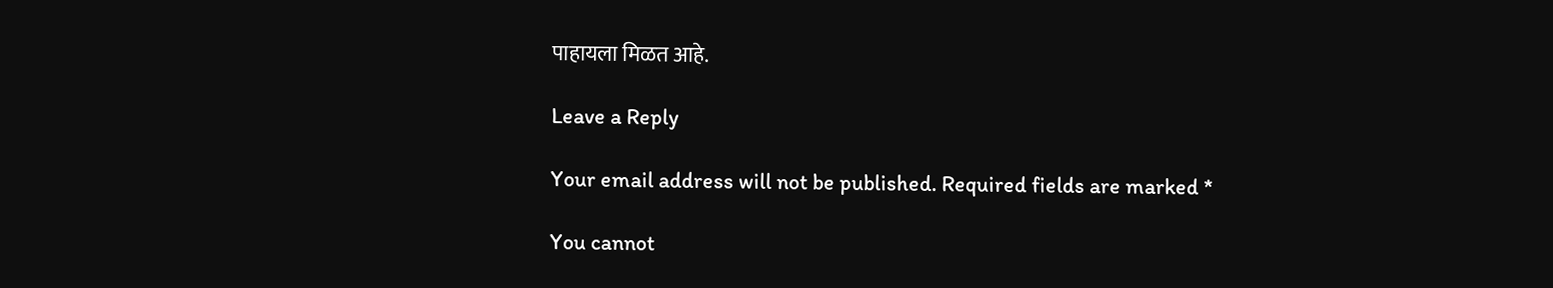पाहायला मिळत आहे.

Leave a Reply

Your email address will not be published. Required fields are marked *

You cannot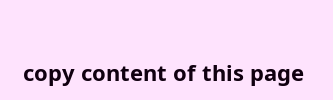copy content of this page